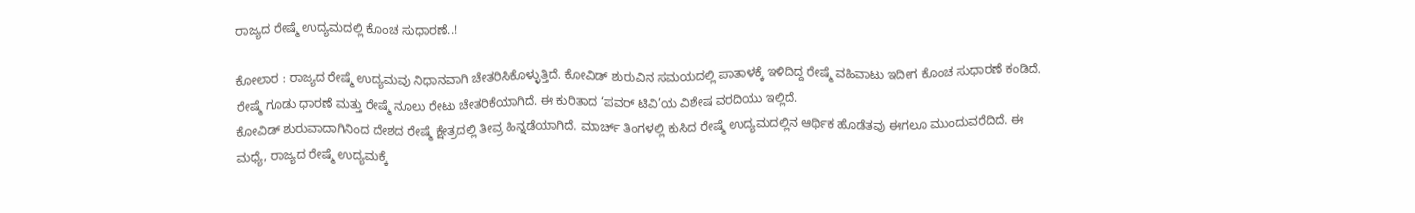ರಾಜ್ಯದ ರೇಷ್ಮೆ ಉದ್ಯಮದಲ್ಲಿ ಕೊಂಚ ಸುಧಾರಣೆ..!

ಕೋಲಾರ : ರಾಜ್ಯದ ರೇಷ್ಮೆ ಉದ್ಯಮವು ನಿಧಾನವಾಗಿ ಚೇತರಿಸಿಕೊಳ್ಳುತ್ತಿದೆ. ಕೋವಿಡ್ ಶುರುವಿನ ಸಮಯದಲ್ಲಿ ಪಾತಾಳಕ್ಕೆ ಇಳಿದಿದ್ದ ರೇಷ್ಮೆ ವಹಿವಾಟು ಇದೀಗ ಕೊಂಚ ಸುಧಾರಣೆ ಕಂಡಿದೆ. ರೇಷ್ಮೆ ಗೂಡು ಧಾರಣೆ ಮತ್ತು ರೇಷ್ಮೆ ನೂಲು ರೇಟು ಚೇತರಿಕೆಯಾಗಿದೆ. ಈ ಕುರಿತಾದ ‘ಪವರ್ ಟಿವಿ’ಯ ವಿಶೇಷ ವರದಿಯು ಇಲ್ಲಿದೆ.
ಕೋವಿಡ್ ಶುರುವಾದಾಗಿನಿಂದ ದೇಶದ ರೇಷ್ಮೆ ಕ್ಷೇತ್ರದಲ್ಲಿ ತೀವ್ರ ಹಿನ್ನಡೆಯಾಗಿದೆ. ಮಾರ್ಚ್ ತಿಂಗಳಲ್ಲಿ ಕುಸಿದ ರೇಷ್ಮೆ ಉದ್ಯಮದಲ್ಲಿನ ಆರ್ಥಿಕ ಹೊಡೆತವು ಈಗಲೂ ಮುಂದುವರೆದಿದೆ. ಈ ಮಧ್ಯೆ, ರಾಜ್ಯದ ರೇಷ್ಮೆ ಉದ್ಯಮಕ್ಕೆ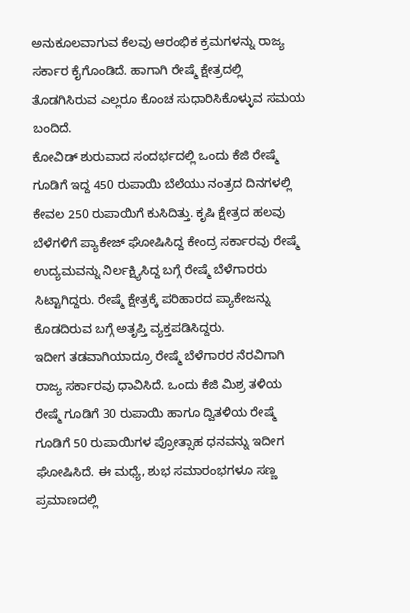ಅನುಕೂಲವಾಗುವ ಕೆಲವು ಆರಂಭಿಕ ಕ್ರಮಗಳನ್ನು ರಾಜ್ಯ ಸರ್ಕಾರ ಕೈಗೊಂಡಿದೆ. ಹಾಗಾಗಿ ರೇಷ್ಮೆ ಕ್ಷೇತ್ರದಲ್ಲಿ ತೊಡಗಿಸಿರುವ ಎಲ್ಲರೂ ಕೊಂಚ ಸುಧಾರಿಸಿಕೊಳ್ಳುವ ಸಮಯ ಬಂದಿದೆ.
ಕೋವಿಡ್ ಶುರುವಾದ ಸಂದರ್ಭದಲ್ಲಿ ಒಂದು ಕೆಜಿ ರೇಷ್ಮೆ ಗೂಡಿಗೆ ಇದ್ದ 450 ರುಪಾಯಿ ಬೆಲೆಯು ನಂತ್ರದ ದಿನಗಳಲ್ಲಿ ಕೇವಲ 250 ರುಪಾಯಿಗೆ ಕುಸಿದಿತ್ತು. ಕೃಷಿ ಕ್ಷೇತ್ರದ ಹಲವು ಬೆಳೆಗಳಿಗೆ ಪ್ಯಾಕೇಜ್ ಘೋಷಿಸಿದ್ದ ಕೇಂದ್ರ ಸರ್ಕಾರವು ರೇಷ್ಮೆ ಉದ್ಯಮವನ್ನು ನಿರ್ಲಕ್ಷ್ಯಿಸಿದ್ದ ಬಗ್ಗೆ ರೇಷ್ಮೆ ಬೆಳೆಗಾರರು ಸಿಟ್ಟಾಗಿದ್ದರು. ರೇಷ್ಮೆ ಕ್ಷೇತ್ರಕ್ಕೆ ಪರಿಹಾರದ ಪ್ಯಾಕೇಜನ್ನು ಕೊಡದಿರುವ ಬಗ್ಗೆ ಅತೃಪ್ತಿ ವ್ಯಕ್ತಪಡಿಸಿದ್ದರು.
ಇದೀಗ ತಡವಾಗಿಯಾದ್ರೂ ರೇಷ್ಮೆ ಬೆಳೆಗಾರರ ನೆರವಿಗಾಗಿ ರಾಜ್ಯ ಸರ್ಕಾರವು ಧಾವಿಸಿದೆ. ಒಂದು ಕೆಜಿ ಮಿಶ್ರ ತಳಿಯ ರೇಷ್ಮೆ ಗೂಡಿಗೆ 30 ರುಪಾಯಿ ಹಾಗೂ ದ್ವಿತಳಿಯ ರೇಷ್ಮೆ ಗೂಡಿಗೆ 50 ರುಪಾಯಿಗಳ ಪ್ರೋತ್ಸಾಹ ಧನವನ್ನು ಇದೀಗ ಘೋಷಿಸಿದೆ. ಈ ಮಧ್ಯೆ, ಶುಭ ಸಮಾರಂಭಗಳೂ ಸಣ್ಣ ಪ್ರಮಾಣದಲ್ಲಿ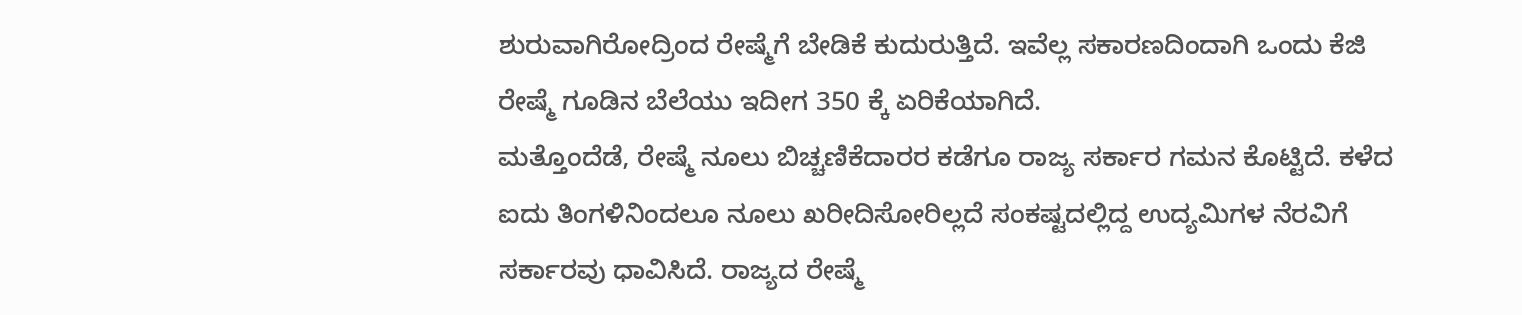ಶುರುವಾಗಿರೋದ್ರಿಂದ ರೇಷ್ಮೆಗೆ ಬೇಡಿಕೆ ಕುದುರುತ್ತಿದೆ. ಇವೆಲ್ಲ ಸಕಾರಣದಿಂದಾಗಿ ಒಂದು ಕೆಜಿ ರೇಷ್ಮೆ ಗೂಡಿನ ಬೆಲೆಯು ಇದೀಗ 350 ಕ್ಕೆ ಏರಿಕೆಯಾಗಿದೆ.
ಮತ್ತೊಂದೆಡೆ, ರೇಷ್ಮೆ ನೂಲು ಬಿಚ್ಚಣಿಕೆದಾರರ ಕಡೆಗೂ ರಾಜ್ಯ ಸರ್ಕಾರ ಗಮನ ಕೊಟ್ಟಿದೆ. ಕಳೆದ ಐದು ತಿಂಗಳಿನಿಂದಲೂ ನೂಲು ಖರೀದಿಸೋರಿಲ್ಲದೆ ಸಂಕಷ್ಟದಲ್ಲಿದ್ದ ಉದ್ಯಮಿಗಳ ನೆರವಿಗೆ ಸರ್ಕಾರವು ಧಾವಿಸಿದೆ. ರಾಜ್ಯದ ರೇಷ್ಮೆ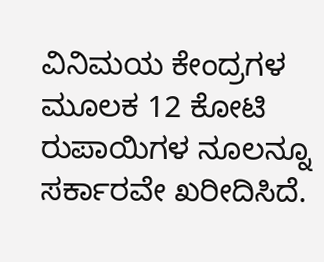ವಿನಿಮಯ ಕೇಂದ್ರಗಳ ಮೂಲಕ 12 ಕೋಟಿ ರುಪಾಯಿಗಳ ನೂಲನ್ನೂ ಸರ್ಕಾರವೇ ಖರೀದಿಸಿದೆ.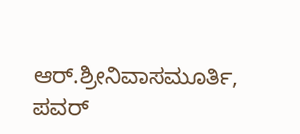ಆರ್.ಶ್ರೀನಿವಾಸಮೂರ್ತಿ, ಪವರ್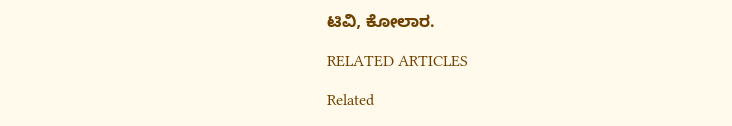ಟಿವಿ, ಕೋಲಾರ.

RELATED ARTICLES

Related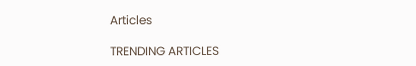Articles

TRENDING ARTICLES